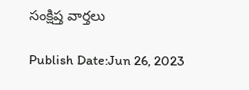సంక్షిప్త వార్తలు

Publish Date:Jun 26, 2023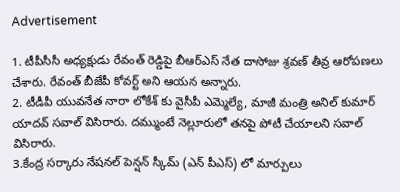Advertisement

1. టీపీసీసీ అధ్యక్షుడు రేవంత్ రెడ్డిపై బీఆర్ఎస్ నేత దాసోజు శ్రవణ్ తీవ్ర ఆరోపణలు చేశారు. రేవంత్ బీజేపీ కోవర్ట్ అని ఆయన అన్నారు.
2. టీడీపీ యువనేత నారా లోకేశ్ కు వైసీపీ ఎమ్మెల్యే, మాజీ మంత్రి అనిల్ కుమార్ యాదవ్ సవాల్ విసిరారు. దమ్ముంటే నెల్లూరులో తనపై పోటీ చేయాలని సవాల్ విసిరారు.
3.కేంద్ర సర్కారు నేషనల్ పెన్షన్ స్కీమ్ (ఎన్ పీఎస్) లో మార్పులు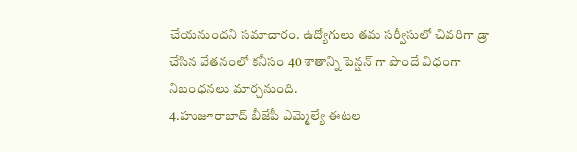చేయనుందని సమాచారం. ఉద్యోగులు తమ సర్వీసులో చివరిగా డ్రా చేసిన వేతనంలో కనీసం 40 శాతాన్ని పెన్షన్ గా పొందే విధంగా నిబంధనలు మార్చనుంది.
4.హుజూరాబాద్ బీజేపీ ఎమ్మెల్యే ఈటల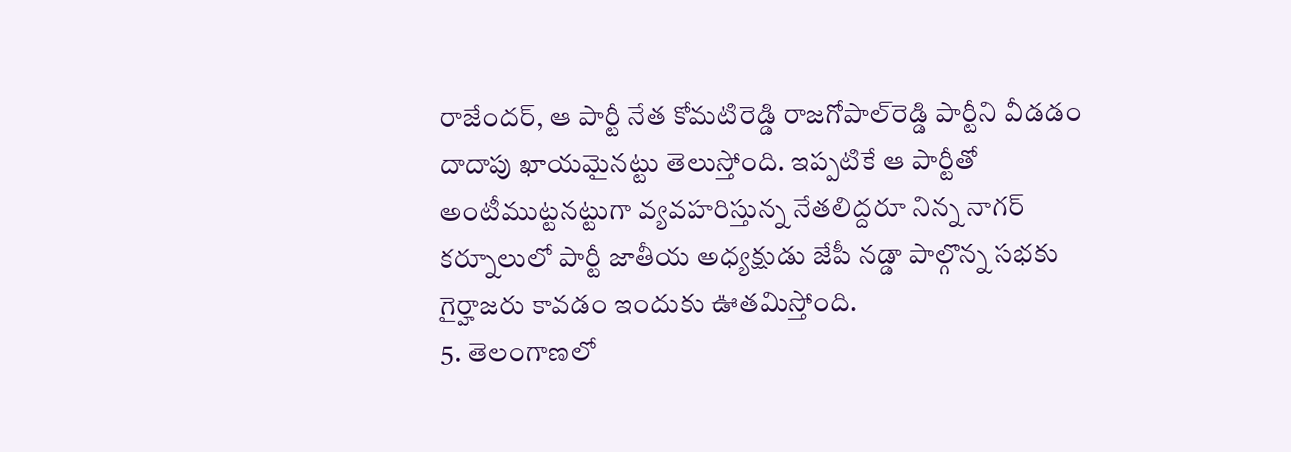రాజేందర్, ఆ పార్టీ నేత కోమటిరెడ్డి రాజగోపాల్‌రెడ్డి పార్టీని వీడడం దాదాపు ఖాయమైనట్టు తెలుస్తోంది. ఇప్పటికే ఆ పార్టీతో అంటీముట్టనట్టుగా వ్యవహరిస్తున్న నేతలిద్దరూ నిన్న నాగర్ కర్నూలులో పార్టీ జాతీయ అధ్యక్షుడు జేపీ నడ్డా పాల్గొన్న సభకు గైర్హాజరు కావడం ఇందుకు ఊతమిస్తోంది.
5. తెలంగాణలో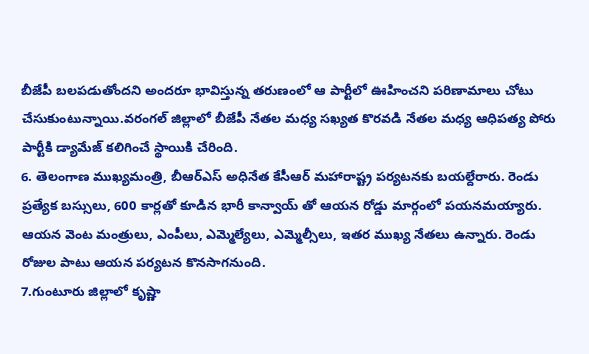బీజేపీ బలపడుతోందని అందరూ భావిస్తున్న తరుణంలో ఆ పార్టీలో ఊహించని పరిణామాలు చోటు చేసుకుంటున్నాయి.వరంగల్ జిల్లాలో బీజేపీ నేతల మధ్య సఖ్యత కొరవడి నేతల మధ్య ఆధిపత్య పోరు పార్టీకి డ్యామేజ్ కలిగించే స్థాయికి చేరింది.
6. తెలంగాణ ముఖ్యమంత్రి, బీఆర్ఎస్ అధినేత కేసీఆర్ మహారాష్ట్ర పర్యటనకు బయల్దేరారు. రెండు ప్రత్యేక బస్సులు, 600 కార్లతో కూడిన భారీ కాన్వాయ్ తో ఆయన రోడ్డు మార్గంలో పయనమయ్యారు. ఆయన వెంట మంత్రులు, ఎంపీలు, ఎమ్మెల్యేలు, ఎమ్మెల్సీలు, ఇతర ముఖ్య నేతలు ఉన్నారు. రెండు రోజుల పాటు ఆయన పర్యటన కొనసాగనుంది.
7.గుంటూరు జిల్లాలో కృష్ణా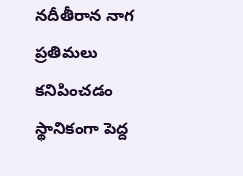నదీతీరాన నాగ ప్రతిమలు కనిపించడం స్థానికంగా పెద్ద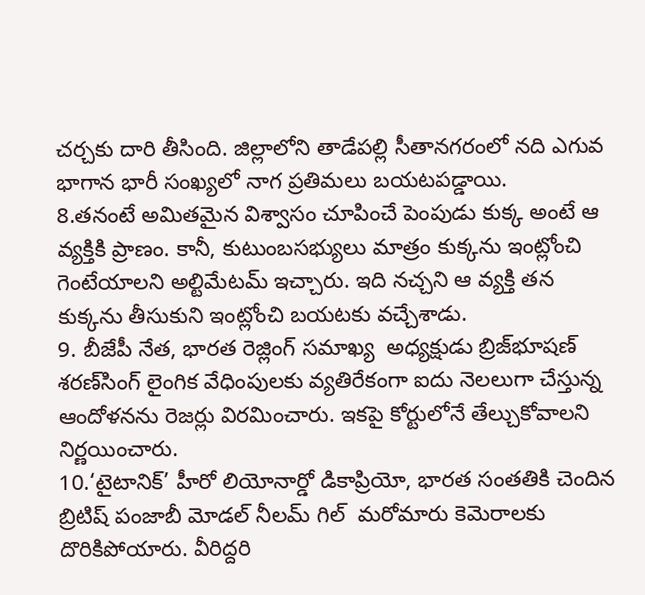చర్చకు దారి తీసింది. జిల్లాలోని తాడేపల్లి సీతానగరంలో నది ఎగువ భాగాన భారీ సంఖ్యలో నాగ ప్రతిమలు బయటపడ్డాయి.
8.తనంటే అమితమైన విశ్వాసం చూపించే పెంపుడు కుక్క అంటే ఆ వ్యక్తికి ప్రాణం. కానీ, కుటుంబసభ్యులు మాత్రం కుక్కను ఇంట్లోంచి గెంటేయాలని అల్టిమేటమ్ ఇచ్చారు. ఇది నచ్చని ఆ వ్యక్తి తన కుక్కను తీసుకుని ఇంట్లోంచి బయటకు వచ్చేశాడు.
9. బీజేపీ నేత, భారత రెజ్లింగ్ సమాఖ్య  అధ్యక్షుడు బ్రిజ్‌భూషణ్ శరణ్‌సింగ్‌ లైంగిక వేధింపులకు వ్యతిరేకంగా ఐదు నెలలుగా చేస్తున్న ఆందోళనను రెజర్లు విరమించారు. ఇకపై కోర్టులోనే తేల్చుకోవాలని నిర్ణయించారు.
10.‘టైటానిక్’ హీరో లియోనార్డో డికాప్రియో, భారత సంతతికి చెందిన బ్రిటిష్ పంజాబీ మోడల్ నీలమ్ గిల్  మరోమారు కెమెరాలకు దొరికిపోయారు. వీరిద్దరి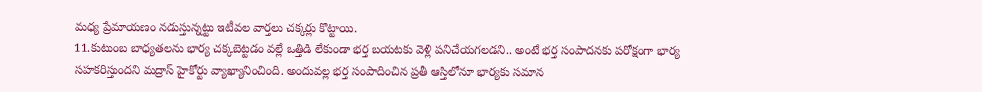మధ్య ప్రేమాయణం నడుస్తున్నట్టు ఇటీవల వార్తలు చక్కర్లు కొట్టాయి.
11.కుటుంబ బాధ్యతలను భార్య చక్కబెట్టడం వల్లే ఒత్తిడి లేకుండా భర్త బయటకు వెళ్లి పనిచేయగలడని.. అంటే భర్త సంపాదనకు పరోక్షంగా భార్య సహకరిస్తుందని మద్రాస్ హైకోర్టు వ్యాఖ్యానించింది. అందువల్ల భర్త సంపాదించిన ప్రతీ ఆస్తిలోనూ భార్యకు సమాన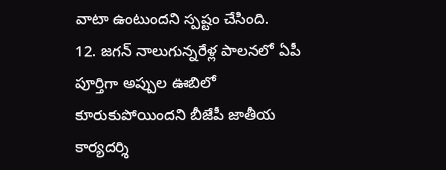వాటా ఉంటుందని స్పష్టం చేసింది.
12. జగన్ నాలుగున్నరేళ్ల పాలనలో ఏపీ పూర్తిగా అప్పుల ఊబిలో కూరుకుపోయిందని బీజేపీ జాతీయ కార్యదర్శి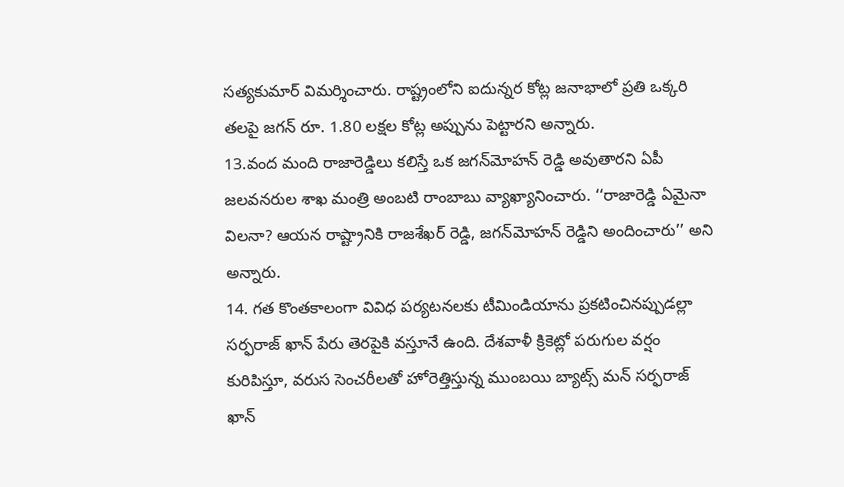సత్యకుమార్ విమర్శించారు. రాష్ట్రంలోని ఐదున్నర కోట్ల జనాభాలో ప్రతి ఒక్కరి తలపై జగన్ రూ. 1.80 లక్షల కోట్ల అప్పును పెట్టారని అన్నారు.
13.వంద మంది రాజారెడ్డిలు కలిస్తే ఒక జగన్‌మోహన్ రెడ్డి అవుతారని ఏపీ జలవనరుల శాఖ మంత్రి అంబటి రాంబాబు వ్యాఖ్యానించారు. ‘‘రాజారెడ్డి ఏమైనా విలనా? ఆయన రాష్ట్రానికి రాజశేఖర్ రెడ్డి, జగన్‌మోహన్ రెడ్డిని అందించారు’’ అని అన్నారు.
14. గత కొంతకాలంగా వివిధ పర్యటనలకు టీమిండియాను ప్రకటించినప్పుడల్లా సర్ఫరాజ్ ఖాన్ పేరు తెరపైకి వస్తూనే ఉంది. దేశవాళీ క్రికెట్లో పరుగుల వర్షం కురిపిస్తూ, వరుస సెంచరీలతో హోరెత్తిస్తున్న ముంబయి బ్యాట్స్ మన్ సర్ఫరాజ్ ఖాన్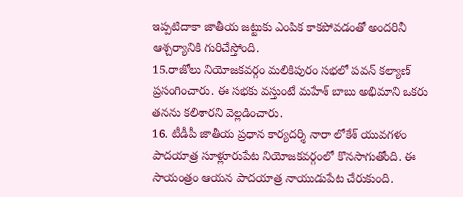ఇప్పటిదాకా జాతీయ జట్టుకు ఎంపిక కాకపోవడంతో అందరినీ ఆశ్చర్యానికి గురిచేస్తోంది.
15.రాజోలు నియోజకవర్గం మలికిపురం సభలో పవన్ కల్యాణ్ ప్రసంగించారు. ఈ సభకు వస్తుంటే మహేశ్ బాబు అభిమాని ఒకరు తనను కలిశారని వెల్లడించారు.
16. టీడీపీ జాతీయ ప్రధాన కార్యదర్శి నారా లోకేశ్ యువగళం పాదయాత్ర సూళ్లూరుపేట నియోజకవర్గంలో కొనసాగుతోంది. ఈ సాయంత్రం ఆయన పాదయాత్ర నాయుడుపేట చేరుకుంది.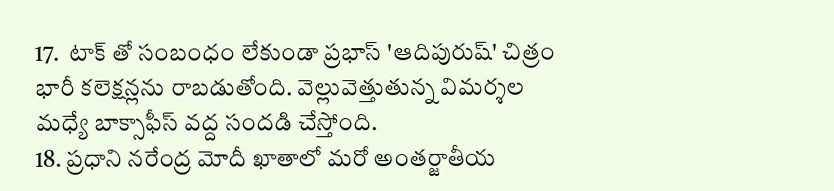17.  టాక్ తో సంబంధం లేకుండా ప్రభాస్ 'ఆదిపురుష్' చిత్రం భారీ కలెక్షన్లను రాబడుతోంది. వెల్లువెత్తుతున్న విమర్శల మధ్యే బాక్సాఫీస్ వద్ద సందడి చేస్తోంది.
18. ప్రధాని నరేంద్ర మోదీ ఖాతాలో మరో అంతర్జాతీయ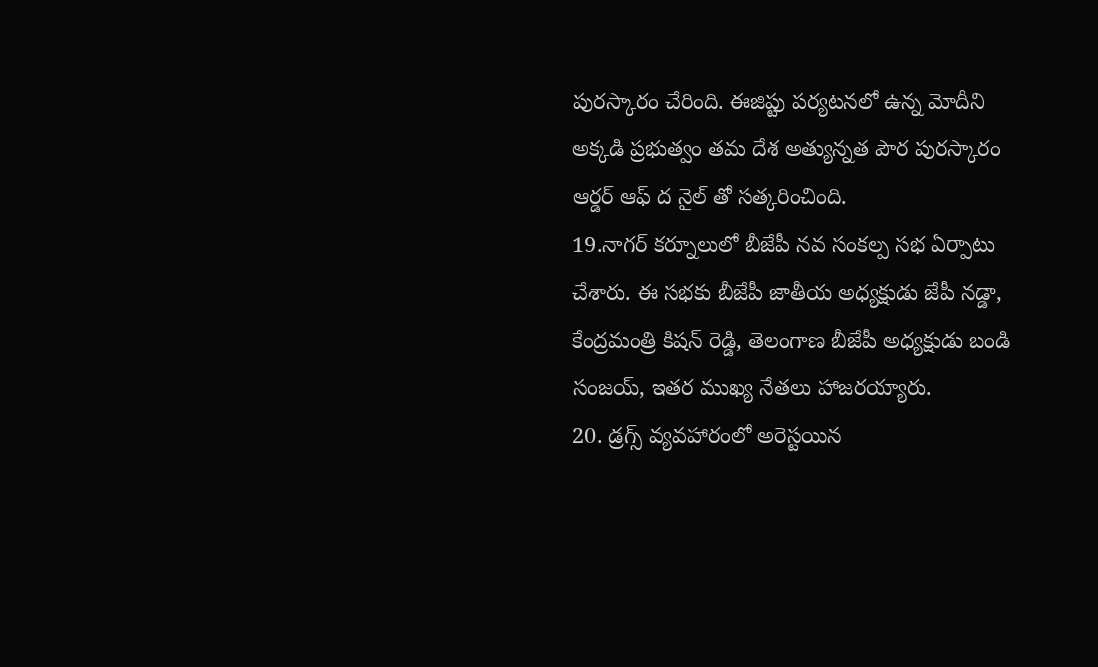పురస్కారం చేరింది. ఈజిప్టు పర్యటనలో ఉన్న మోదీని అక్కడి ప్రభుత్వం తమ దేశ అత్యున్నత పౌర పురస్కారం ఆర్డర్ ఆఫ్ ద నైల్ తో సత్కరించింది.
19.నాగర్ కర్నూలులో బీజేపీ నవ సంకల్ప సభ ఏర్పాటు చేశారు. ఈ సభకు బీజేపీ జాతీయ అధ్యక్షుడు జేపీ నడ్డా, కేంద్రమంత్రి కిషన్ రెడ్డి, తెలంగాణ బీజేపీ అధ్యక్షుడు బండి సంజయ్, ఇతర ముఖ్య నేతలు హాజరయ్యారు.
20. డ్రగ్స్ వ్యవహారంలో అరెస్టయిన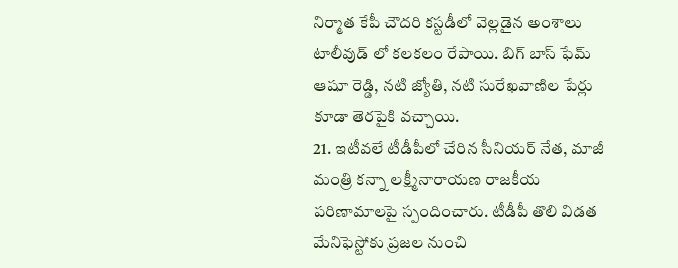నిర్మాత కేపీ చౌదరి కస్టడీలో వెల్లడైన అంశాలు టాలీవుడ్ లో కలకలం రేపాయి. బిగ్ బాస్ ఫేమ్ ఆషూ రెడ్డి, నటి జ్యోతి, నటి సురేఖవాణిల పేర్లు కూడా తెరపైకి వచ్చాయి.
21. ఇటీవలే టీడీపీలో చేరిన సీనియర్ నేత, మాజీ మంత్రి కన్నా లక్ష్మీనారాయణ రాజకీయ పరిణామాలపై స్పందించారు. టీడీపీ తొలి విడత మేనిఫెస్టోకు ప్రజల నుంచి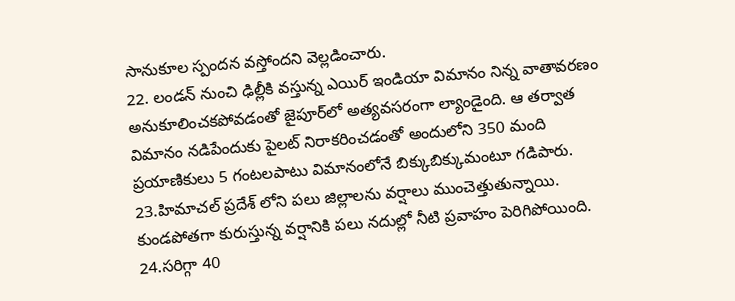సానుకూల స్పందన వస్తోందని వెల్లడించారు.
22. లండన్ నుంచి ఢిల్లీకి వస్తున్న ఎయిర్ ఇండియా విమానం నిన్న వాతావరణం అనుకూలించకపోవడంతో జైపూర్‌లో అత్యవసరంగా ల్యాండైంది. ఆ తర్వాత విమానం నడిపేందుకు పైలట్ నిరాకరించడంతో అందులోని 350 మంది ప్రయాణికులు 5 గంటలపాటు విమానంలోనే బిక్కుబిక్కుమంటూ గడిపారు.
23.హిమాచల్ ప్రదేశ్ లోని పలు జిల్లాలను వర్షాలు ముంచెత్తుతున్నాయి. కుండపోతగా కురుస్తున్న వర్షానికి పలు నదుల్లో నీటి ప్రవాహం పెరిగిపోయింది.
24.సరిగ్గా 40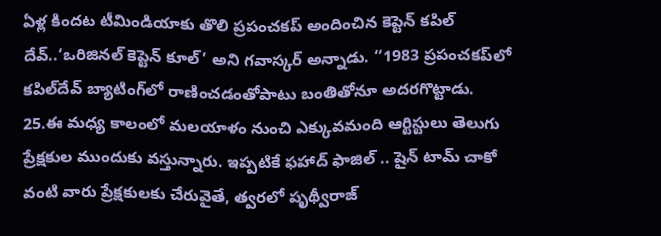ఏళ్ల కిందట టీమిండియాకు తొలి ప్రపంచకప్ అందించిన కెప్టెన్ కపిల్ దేవ్..‘ఒరిజినల్ కెప్టెన్‌ కూల్’ అని గవాస్కర్ అన్నాడు. ‘‘1983 ప్రపంచకప్‌లో కపిల్‌దేవ్ బ్యాటింగ్‌లో రాణించడంతోపాటు బంతితోనూ అదరగొట్టాడు.
25.ఈ మధ్య కాలంలో మలయాళం నుంచి ఎక్కువమంది ఆర్టిస్టులు తెలుగు ప్రేక్షకుల ముందుకు వస్తున్నారు. ఇప్పటికే ఫహాద్ ఫాజిల్ .. షైన్ టామ్ చాకో వంటి వారు ప్రేక్షకులకు చేరువైతే, త్వరలో పృథ్వీరాజ్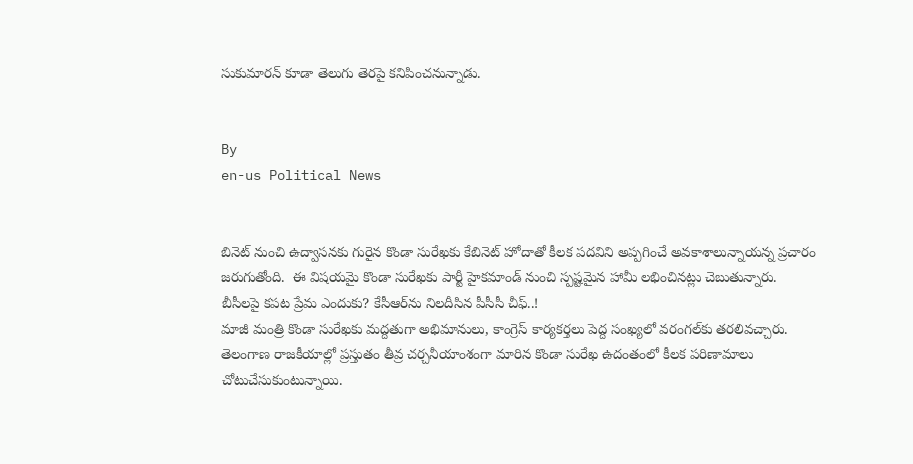సుకుమారన్ కూడా తెలుగు తెరపై కనిపించనున్నాడు.


By
en-us Political News


బినెట్ నుంచి ఉద్వాసనకు గురైన కొండా సురేఖకు కేబినెట్ హోదాతో కీలక పదవిని అప్పగించే అవకాశాలున్నాయన్న ప్రచారం జరుగుతోంది.  ఈ విషయమై కొండా సురేఖకు పార్టీ హైకమాండ్ నుంచి స్పష్టమైన హామీ లభించినట్లు చెబుతున్నారు.
బీసీలపై కపట ప్రేమ ఎందుకు? కేసీఆర్‌ను నిలదీసిన పీసీసీ చీఫ్..!
మాజీ మంత్రి కొండా సురేఖకు మద్దతుగా అభిమానులు, కాంగ్రెస్ కార్యకర్తలు పెద్ద సంఖ్యలో వరంగల్‌కు తరలివచ్చారు.
తెలంగాణ రాజకీయాల్లో ప్రస్తుతం తీవ్ర చర్చనీయాంశంగా మారిన కొండా సురేఖ ఉదంతంలో కీలక పరిణామాలు చోటుచేసుకుంటున్నాయి.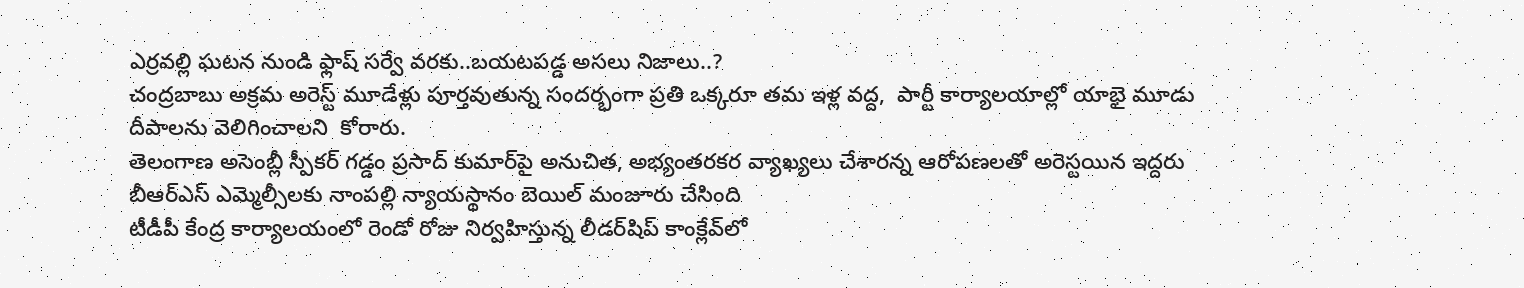ఎర్రవల్లి ఘటన నుండి ఫ్లాష్ సర్వే వరకు..బయటపడ్డ అసలు నిజాలు..?
చంద్రబాబు అక్రమ అరెస్ట్ మూడేళ్లు పూర్తవుతున్న సందర్భంగా ప్రతి ఒక్కరూ తమ ఇళ్ల వద్ద,  పార్టీ కార్యాలయాల్లో యాభై మూడు దీపాలను వెలిగించాలని  కోరారు.
తెలంగాణ అసెంబ్లీ స్పీకర్ గడ్డం ప్రసాద్ కుమార్‌పై అనుచిత, అభ్యంతరకర వ్యాఖ్యలు చేశారన్న ఆరోపణలతో అరెస్టయిన ఇద్దరు బీఆర్ఎస్ ఎమ్మెల్సీలకు నాంపల్లి న్యాయస్థానం బెయిల్ మంజూరు చేసింది
టీడీపీ కేంద్ర కార్యాలయంలో రెండో రోజు నిర్వహిస్తున్న లీడర్‌షిప్ కాంక్లేవ్‌లో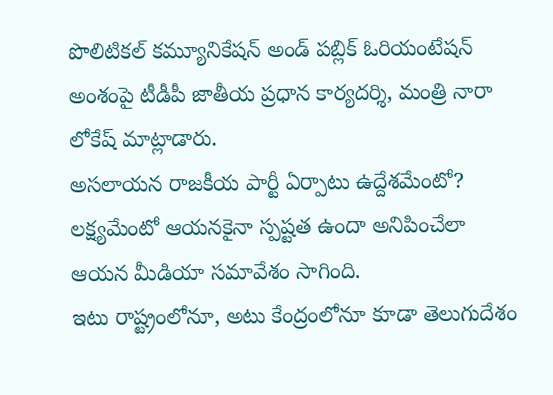పొలిటికల్ కమ్యూనికేషన్ అండ్ పబ్లిక్ ఓరియంటేషన్ అంశంపై టీడీపీ జాతీయ ప్రధాన కార్యదర్శి, మంత్రి నారా లోకేష్ మాట్లాడారు.
అసలాయన రాజకీయ పార్టీ ఏర్పాటు ఉద్దేశమేంటో? లక్ష్యమేంటో ఆయనకైనా స్పష్టత ఉందా అనిపించేలా ఆయన మీడియా సమావేశం సాగింది.
ఇటు రాష్ట్రంలోనూ, అటు కేంద్రంలోనూ కూడా తెలుగుదేశం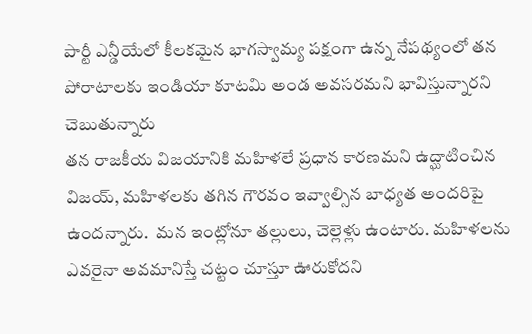పార్టీ ఎన్డీయేలో కీలకమైన భాగస్వామ్య పక్షంగా ఉన్న నేపథ్యంలో తన పోరాటాలకు ఇండియా కూటమి అండ అవసరమని భావిస్తున్నారని చెబుతున్నారు
తన రాజకీయ విజయానికి మహిళలే ప్రధాన కారణమని ఉద్ఘాటించిన  విజయ్, మహిళలకు తగిన గౌరవం ఇవ్వాల్సిన బాధ్యత అందరిపై ఉందన్నారు.  మన ఇంట్లోనూ తల్లులు, చెల్లెళ్లు ఉంటారు. మహిళలను ఎవరైనా అవమానిస్తే చట్టం చూస్తూ ఊరుకోదని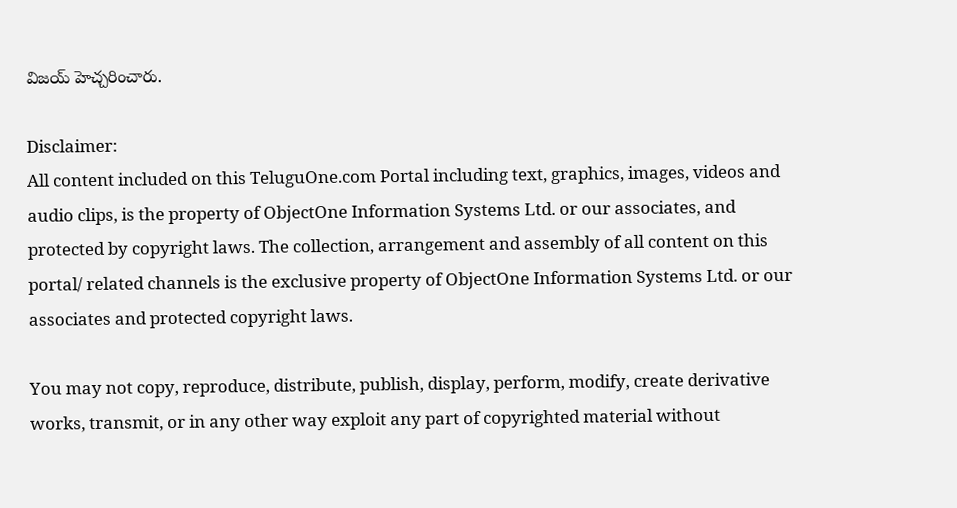విజయ్ హెచ్చరించారు.

Disclaimer:
All content included on this TeluguOne.com Portal including text, graphics, images, videos and audio clips, is the property of ObjectOne Information Systems Ltd. or our associates, and protected by copyright laws. The collection, arrangement and assembly of all content on this portal/ related channels is the exclusive property of ObjectOne Information Systems Ltd. or our associates and protected copyright laws.

You may not copy, reproduce, distribute, publish, display, perform, modify, create derivative works, transmit, or in any other way exploit any part of copyrighted material without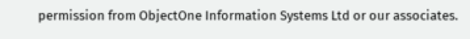permission from ObjectOne Information Systems Ltd or our associates.